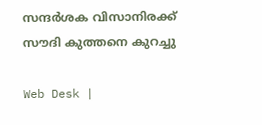സന്ദര്‍ശക വിസാനിരക്ക് സൗദി കുത്തനെ കുറച്ചു

Web Desk |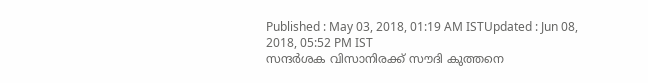Published : May 03, 2018, 01:19 AM ISTUpdated : Jun 08, 2018, 05:52 PM IST
സന്ദര്‍ശക വിസാനിരക്ക് സൗദി കുത്തനെ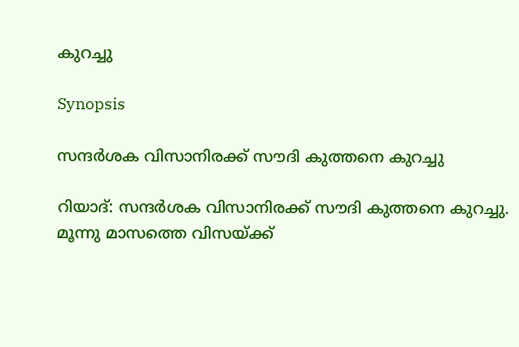കുറച്ചു

Synopsis

സന്ദര്‍ശക വിസാനിരക്ക് സൗദി കുത്തനെ കുറച്ചു

റിയാദ്: സന്ദര്‍ശക വിസാനിരക്ക് സൗദി കുത്തനെ കുറച്ചു. മൂന്നു മാസത്തെ വിസയ്ക്ക്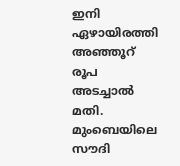ഇനി ഏഴായിരത്തി അഞ്ഞൂറ് രൂപ അടച്ചാല്‍ മതി. മുംബെയിലെ സൗദി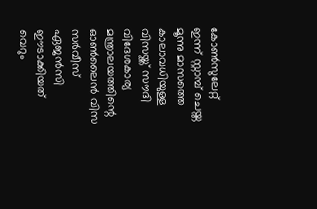കോണ്‍സുലേറ്റ് ഇന്ന് സ്റ്റാമ്പ്‌ ചെയ്ത മൂന്നു മാസത്തെ കാലാവധിയുള്ള വിസയ്ക്ക് സൗദി വിദേശകാര്യ മന്ത്രാലയത്തിന്റെ ഓണ്‍ലൈന്‍ വിസ സര്‍വീസ് ഏജന്‍സി ഈടാക്കിയത് വെറും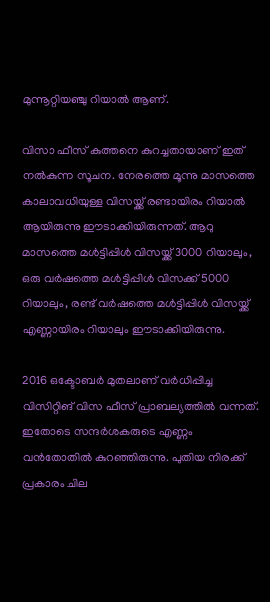മുന്നൂറ്റിയഞ്ചു റിയാല്‍ ആണ്.

വിസാ ഫീസ്‌ കുത്തനെ കുറച്ചതായാണ് ഇത് നല്‍കുന്ന സൂചന. നേരത്തെ മൂന്നു മാസത്തെ കാലാവധിയുള്ള വിസയ്ക്ക് രണ്ടായിരം റിയാല്‍ ആയിരുന്നു ഈടാക്കിയിരുന്നത്. ആറു മാസത്തെ മള്‍ട്ടിപ്പിള്‍ വിസയ്ക്ക് 3000 റിയാലും, ഒരു വര്‍ഷത്തെ മള്‍ട്ടിപ്പിള്‍ വിസക്ക് 5000 റിയാലും, രണ്ട് വര്‍ഷത്തെ മള്‍ട്ടിപ്പിള്‍ വിസയ്ക്ക് എണ്ണായിരം റിയാലും ഈടാക്കിയിരുന്നു.

2016 ഒക്ടോബര്‍ മുതലാണ്‌ വര്‍ധിപ്പിച്ച വിസിറ്റിങ് വിസ ഫീസ്‌ പ്രാബല്യത്തില്‍ വന്നത്. ഇതോടെ സന്ദര്‍ശകരുടെ എണ്ണം വന്‍തോതില്‍ കുറഞ്ഞിരുന്നു. പുതിയ നിരക്ക് പ്രകാരം ചില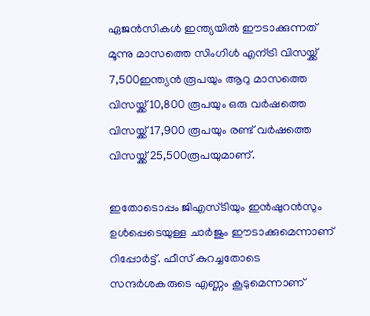ഏജന്‍സികള്‍ ഇന്ത്യയില്‍ ഈടാക്കുന്നത് മൂന്നു മാസത്തെ സിംഗിള്‍ എന്ട്രി വിസയ്ക്ക് 7,500ഇന്ത്യന്‍ രൂപയും ആറു മാസത്തെ വിസയ്ക്ക് 10,800 രൂപയും ഒരു വര്‍ഷത്തെ വിസയ്ക്ക് 17,900 രൂപയും രണ്ട് വര്‍ഷത്തെ വിസയ്ക്ക് 25,500രൂപയുമാണ്.

ഇതോടൊപ്പം ജിഎസ്ടിയും ഇന്‍ഷുറന്‍സും ഉള്‍പ്പെടെയുള്ള ചാര്‍ജും ഈടാക്കുമെന്നാണ് റിപ്പോര്‍ട്ട്‌. ഫീസ്‌ കുറച്ചതോടെ സന്ദര്‍ശകരുടെ എണ്ണം കൂടുമെന്നാണ്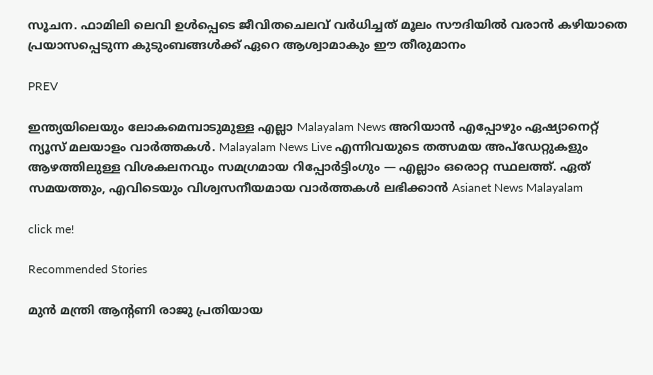സൂചന. ഫാമിലി ലെവി ഉള്‍പ്പെടെ ജീവിതചെലവ് വര്‍ധിച്ചത് മൂലം സൗദിയില്‍ വരാന്‍ കഴിയാതെ പ്രയാസപ്പെടുന്ന കുടുംബങ്ങള്‍ക്ക് ഏറെ ആശ്വാമാകും ഈ തീരുമാനം

PREV

ഇന്ത്യയിലെയും ലോകമെമ്പാടുമുള്ള എല്ലാ Malayalam News അറിയാൻ എപ്പോഴും ഏഷ്യാനെറ്റ് ന്യൂസ് മലയാളം വാർത്തകൾ. Malayalam News Live എന്നിവയുടെ തത്സമയ അപ്‌ഡേറ്റുകളും ആഴത്തിലുള്ള വിശകലനവും സമഗ്രമായ റിപ്പോർട്ടിംഗും — എല്ലാം ഒരൊറ്റ സ്ഥലത്ത്. ഏത് സമയത്തും, എവിടെയും വിശ്വസനീയമായ വാർത്തകൾ ലഭിക്കാൻ Asianet News Malayalam

click me!

Recommended Stories

മുൻ മന്ത്രി ആന്റണി രാജു പ്രതിയായ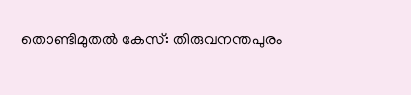തൊണ്ടിമുതൽ കേസ്: തിരുവനന്തപുരം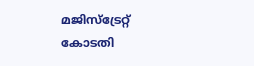മജിസ്ട്രേറ്റ് കോടതി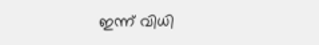ഇന്ന് വിധി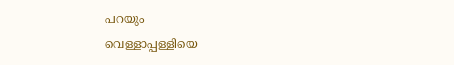പറയും
വെള്ളാപ്പള്ളിയെ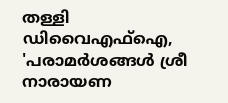തള്ളി ഡിവൈഎഫ്ഐ, 'പരാമർശങ്ങൾ ശ്രീ നാരായണ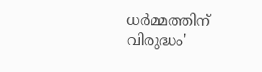ധർമ്മത്തിന് വിരുദ്ധം'